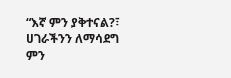“እኛ ምን ያቅተናል?፣ ሀገራችንን ለማሳደግ ምን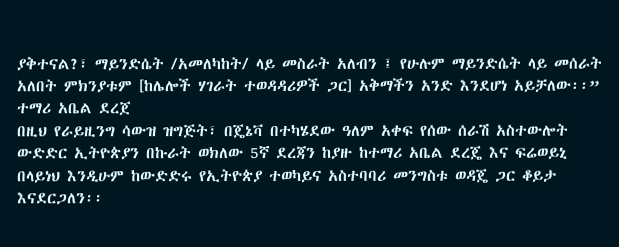ያቅተናል?፣ ማይንድሴት /አመለካከት/ ላይ መስራት አለብን ፤ የሁሉም ማይንድሴት ላይ መሰራት አለበት ምክንያቱም [ከሌሎች ሃገራት ተወዳዳሪዎች ጋር] አቅማችን አንድ እንደሆነ አይቻለው፡፡” ተማሪ አቤል ደረጀ
በዚህ የራይዚንግ ሳውዝ ዝግጅት፣ በጄኔቫ በተካሄደው ዓለም አቀፍ የሰው ሰራሽ አስተውሎት ውድድር ኢትዮጵያን በኩራት ወክለው 5ኛ ደረጃን ከያዙ ከተማሪ አቤል ደረጄ እና ፍሬወይኒ በላይነህ እንዲሁም ከውድድሩ የኢትዮጵያ ተወካይና አስተባባሪ መንግስቱ ወዳጄ ጋር ቆይታ እናደርጋለን፡፡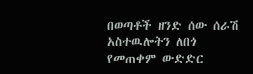በወጣቶች ዘንድ ሰው ሰራሽ አስተዉሎትን ለበጎ የመጠቀም ውድድር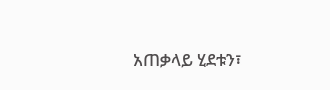አጠቃላይ ሂደቱን፣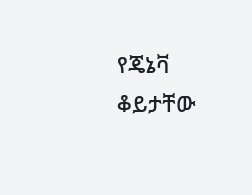የጄኔቫ ቆይታቸው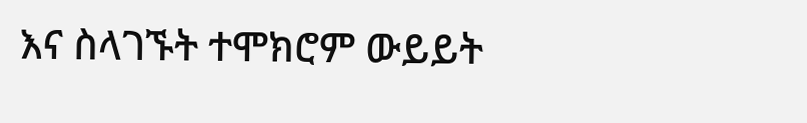እና ስላገኙት ተሞክሮም ውይይት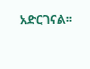አድርገናል፡፡